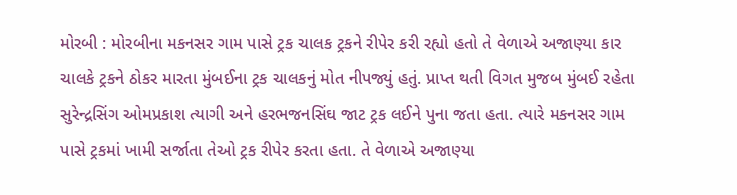મોરબી : મોરબીના મકનસર ગામ પાસે ટ્રક ચાલક ટ્રકને રીપેર કરી રહ્યો હતો તે વેળાએ અજાણ્યા કાર ચાલકે ટ્રકને ઠોકર મારતા મુંબઈના ટ્રક ચાલકનું મોત નીપજ્યું હતું. પ્રાપ્ત થતી વિગત મુજબ મુંબઈ રહેતા સુરેન્દ્રસિંગ ઓમપ્રકાશ ત્યાગી અને હરભજનસિંઘ જાટ ટ્રક લઈને પુના જતા હતા. ત્યારે મકનસર ગામ પાસે ટ્રકમાં ખામી સર્જાતા તેઓ ટ્રક રીપેર કરતા હતા. તે વેળાએ અજાણ્યા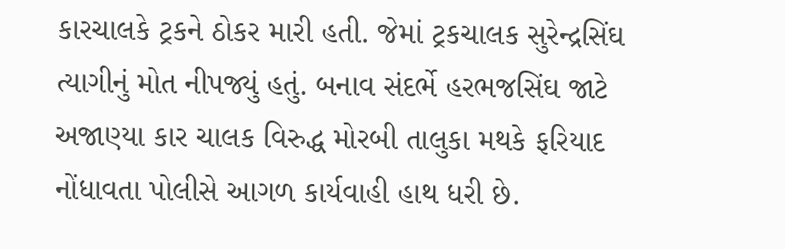કારચાલકે ટ્રકને ઠોકર મારી હતી. જેમાં ટ્રકચાલક સુરેન્દ્રસિંઘ ત્યાગીનું મોત નીપજ્યું હતું. બનાવ સંદર્ભે હરભજસિંઘ જાટે અજાણ્યા કાર ચાલક વિરુદ્ધ મોરબી તાલુકા મથકે ફરિયાદ નોંધાવતા પોલીસે આગળ કાર્યવાહી હાથ ધરી છે.